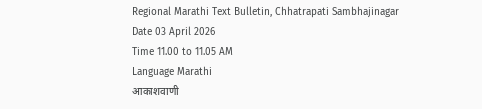Regional Marathi Text Bulletin, Chhatrapati Sambhajinagar
Date 03 April 2026
Time 11.00 to 11.05 AM
Language Marathi
आकाशवाणी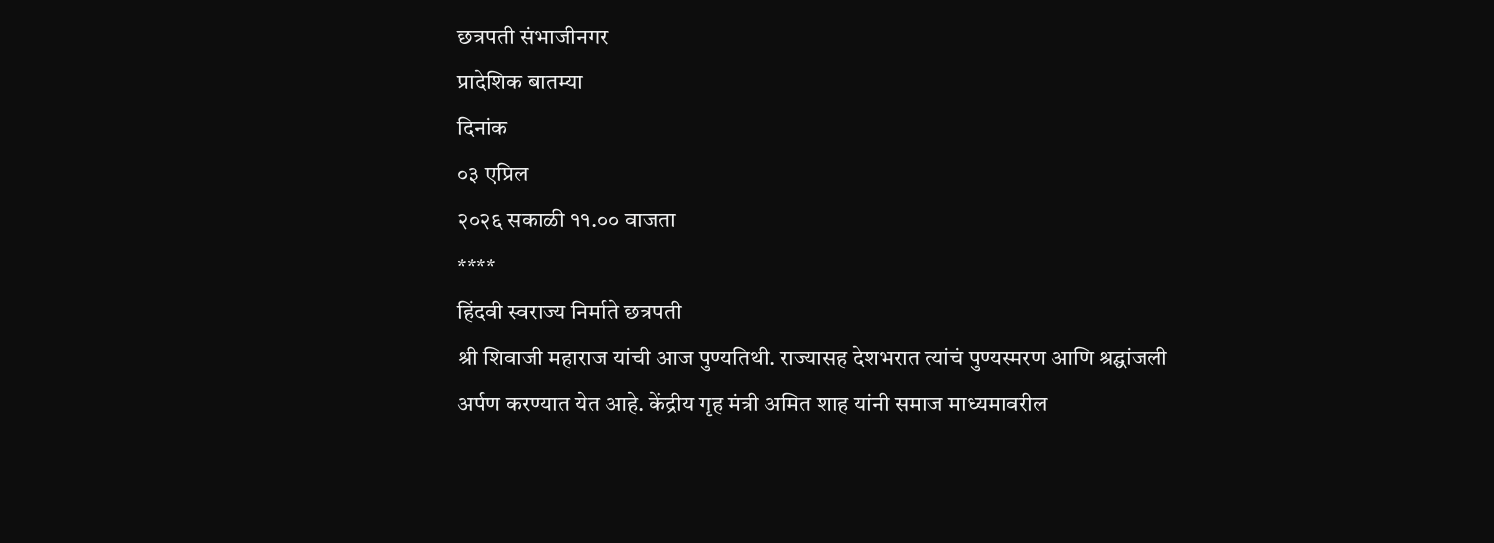छत्रपती संभाजीनगर
प्रादेशिक बातम्या
दिनांक
०३ एप्रिल
२०२६ सकाळी ११.०० वाजता
****
हिंदवी स्वराज्य निर्माते छत्रपती
श्री शिवाजी महाराज यांची आज पुण्यतिथी. राज्यासह देशभरात त्यांचं पुण्यस्मरण आणि श्रद्घांजली
अर्पण करण्यात येत आहे. केंद्रीय गृह मंत्री अमित शाह यांनी समाज माध्यमावरील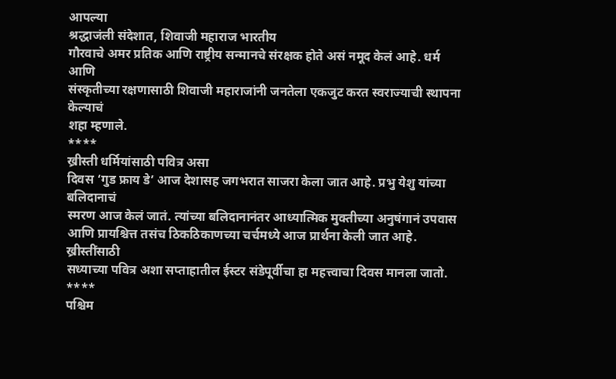आपल्या
श्रद्धाजंली संदेशात, शिवाजी महाराज भारतीय
गौरवाचे अमर प्रतिक आणि राष्ट्रीय सन्मानचे संरक्षक होते असं नमूद केलं आहे. धर्म आणि
संस्कृतीच्या रक्षणासाठी शिवाजी महाराजांनी जनतेला एकजुट करत स्वराज्याची स्थापना केल्याचं
शहा म्हणाले.
****
ख्रीस्ती धर्मियांसाठी पवित्र असा
दिवस ‘गुड फ्राय डे’ आज देशासह जगभरात साजरा केला जात आहे. प्रभु येशु यांच्या बलिदानाचं
स्मरण आज केलं जातं. त्यांच्या बलिदानानंतर आध्यात्मिक मुक्तीच्या अनुषंगानं उपवास
आणि प्रायश्चित्त तसंच ठिकठिकाणच्या चर्चमध्ये आज प्रार्थना केली जात आहे. ख्रीस्तींसाठी
सध्याच्या पवित्र अशा सप्ताहातील ईस्टर संडेपूर्वीचा हा महत्त्वाचा दिवस मानला जातो.
****
पश्चिम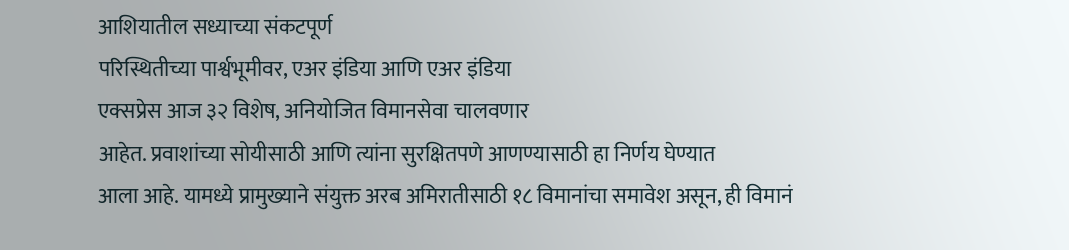आशियातील सध्याच्या संकटपूर्ण
परिस्थितीच्या पार्श्वभूमीवर, एअर इंडिया आणि एअर इंडिया
एक्सप्रेस आज ३२ विशेष, अनियोजित विमानसेवा चालवणार
आहेत. प्रवाशांच्या सोयीसाठी आणि त्यांना सुरक्षितपणे आणण्यासाठी हा निर्णय घेण्यात
आला आहे. यामध्ये प्रामुख्याने संयुक्त अरब अमिरातीसाठी १८ विमानांचा समावेश असून, ही विमानं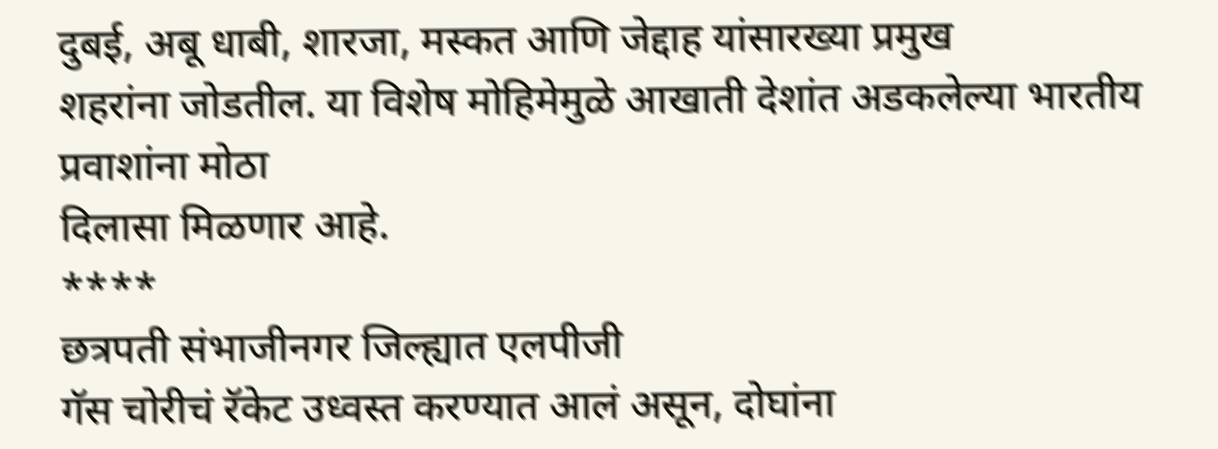दुबई, अबू धाबी, शारजा, मस्कत आणि जेद्दाह यांसारख्या प्रमुख
शहरांना जोडतील. या विशेष मोहिमेमुळे आखाती देशांत अडकलेल्या भारतीय प्रवाशांना मोठा
दिलासा मिळणार आहे.
****
छत्रपती संभाजीनगर जिल्ह्यात एलपीजी
गॅस चोरीचं रॅकेट उध्वस्त करण्यात आलं असून, दोघांना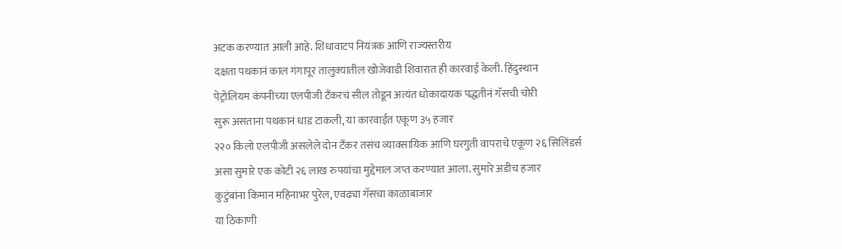अटक करण्यात आली आहे. शिधावाटप नियंत्रक आणि राज्यस्तरीय
दक्षता पथकानं काल गंगापूर तालुक्यातील खोजेवाडी शिवारात ही कारवाई केली. हिंदुस्थान
पेट्रोलियम कंपनीच्या एलपीजी टँकरचं सील तोडून अत्यंत धोकादायक पद्धतीनं गॅसची चोरी
सुरू असताना पथकानं धाड टाकली, या कारवाईत एकूण ३५ हजार
२२० किलो एलपीजी असलेले दोन टँकर तसंच व्यावसायिक आणि घरगुती वापराचे एकूण २६ सिलिंडर्स
असा सुमारे एक कोटी २६ लाख रुपयांचा मुद्देमाल जप्त करण्यात आला. सुमारे अडीच हजार
कुटुंबांना किमान महिनाभर पुरेल, एवढ्या गॅसचा काळाबाजार
या ठिकाणी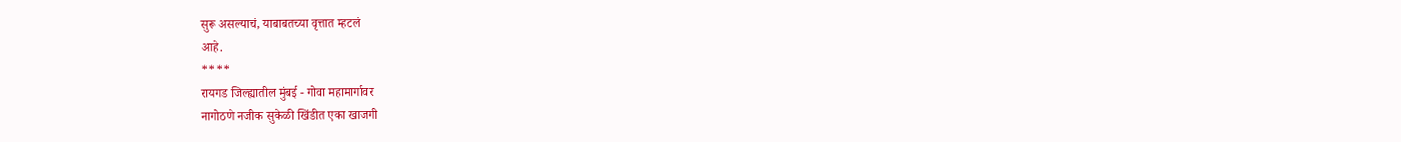सुरू असल्याचं, याबाबतच्या वृत्तात म्हटलं
आहे.
****
रायगड जिल्ह्यातील मुंबई - गोवा महामार्गावर
नागोठणे नजीक सुकेळी खिंडीत एका खाजगी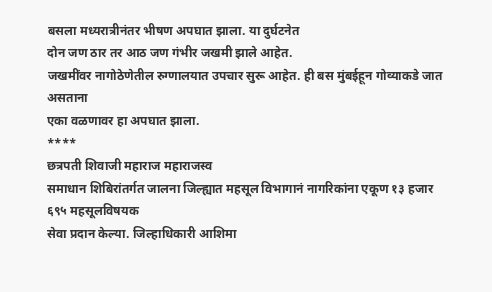बसला मध्यरात्रीनंतर भीषण अपघात झाला. या दुर्घटनेत
दोन जण ठार तर आठ जण गंभीर जखमी झाले आहेत.
जखमींवर नागोठेणेतील रुग्णालयात उपचार सुरू आहेत. ही बस मुंबईहून गोव्याकडे जात असताना
एका वळणावर हा अपघात झाला.
****
छत्रपती शिवाजी महाराज महाराजस्व
समाधान शिबिरांतर्गत जालना जिल्ह्यात महसूल विभागानं नागरिकांना एकूण १३ हजार ६९५ महसूलविषयक
सेवा प्रदान केल्या. जिल्हाधिकारी आशिमा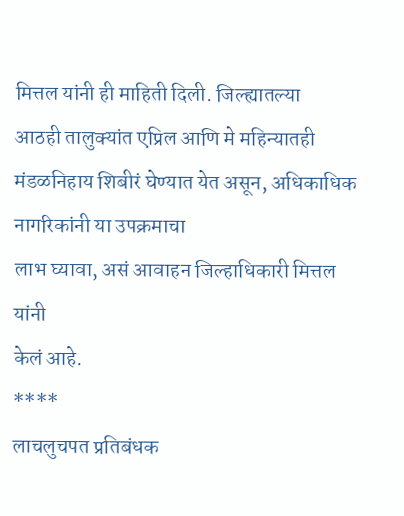मित्तल यांनी ही माहिती दिली. जिल्ह्यातल्या
आठही तालुक्यांत एप्रिल आणि मे महिन्यातही मंडळनिहाय शिबीरं घेण्यात येत असून, अधिकाधिक नागरिकांनी या उपक्रमाचा
लाभ घ्यावा, असं आवाहन जिल्हाधिकारी मित्तल यांनी
केलं आहे.
****
लाचलुचपत प्रतिबंधक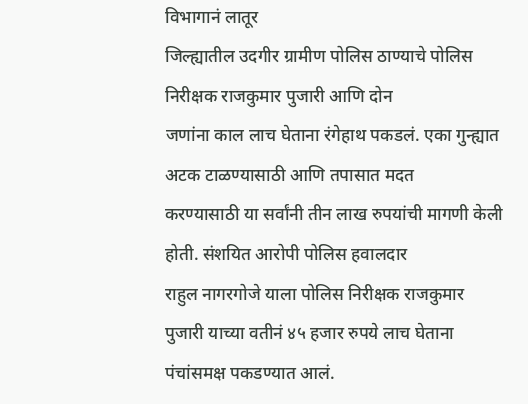विभागानं लातूर
जिल्ह्यातील उदगीर ग्रामीण पोलिस ठाण्याचे पोलिस निरीक्षक राजकुमार पुजारी आणि दोन
जणांना काल लाच घेताना रंगेहाथ पकडलं. एका गुन्ह्यात अटक टाळण्यासाठी आणि तपासात मदत
करण्यासाठी या सर्वांनी तीन लाख रुपयांची मागणी केली होती. संशयित आरोपी पोलिस हवालदार
राहुल नागरगोजे याला पोलिस निरीक्षक राजकुमार पुजारी याच्या वतीनं ४५ हजार रुपये लाच घेताना पंचांसमक्ष पकडण्यात आलं.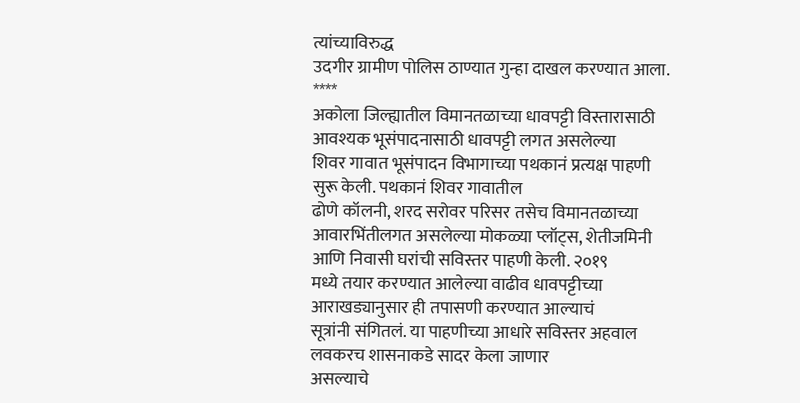त्यांच्याविरुद्ध
उदगीर ग्रामीण पोलिस ठाण्यात गुन्हा दाखल करण्यात आला.
****
अकोला जिल्ह्यातील विमानतळाच्या धावपट्टी विस्तारासाठी आवश्यक भूसंपादनासाठी धावपट्टी लगत असलेल्या
शिवर गावात भूसंपादन विभागाच्या पथकानं प्रत्यक्ष पाहणी सुरू केली. पथकानं शिवर गावातील
ढोणे कॉलनी, शरद सरोवर परिसर तसेच विमानतळाच्या
आवारभिंतीलगत असलेल्या मोकळ्या प्लॉट्स, शेतीजमिनी आणि निवासी घरांची सविस्तर पाहणी केली. २०१९
मध्ये तयार करण्यात आलेल्या वाढीव धावपट्टीच्या आराखड्यानुसार ही तपासणी करण्यात आल्याचं
सूत्रांनी संगितलं. या पाहणीच्या आधारे सविस्तर अहवाल लवकरच शासनाकडे सादर केला जाणार
असल्याचे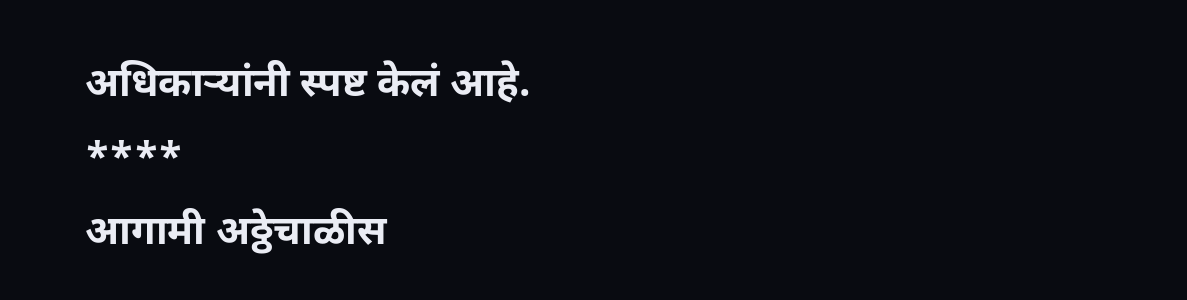अधिकाऱ्यांनी स्पष्ट केलं आहे.
****
आगामी अठ्ठेचाळीस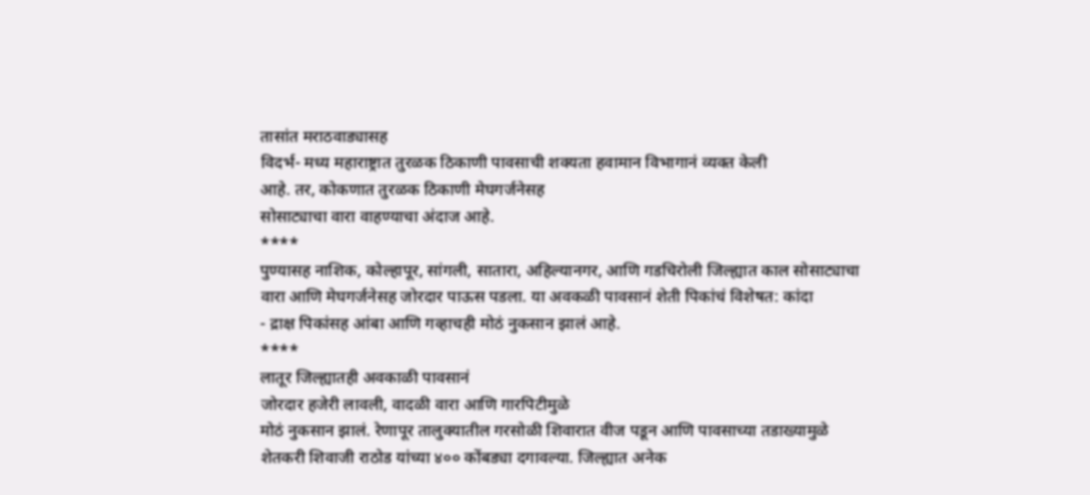तासांत मराठवाड्यासह
विदर्भ- मध्य महाराष्ट्रात तुरळक ठिकाणी पावसाची शक्यता हवामान विभागानं व्यक्त केली
आहे. तर, कोकणात तुरळक ठिकाणी मेघगर्जनेसह
सोसाट्याचा वारा वाहण्याचा अंदाज आहे.
****
पुण्यासह नाशिक, कोल्हापूर, सांगली, सातारा, अहिल्यानगर, आणि गडचिरोली जिल्ह्यात काल सोसाट्याचा
वारा आणि मेघगर्जनेसह जोरदार पाऊस पडला. या अवकळी पावसानं शेती पिकांचं विशेषत: कांदा
- द्राक्ष पिकांसह आंबा आणि गव्हाचही मोठं नुकसान झालं आहे.
****
लातूर जिल्ह्यातही अवकाळी पावसानं
जोरदार हजेरी लावली, वादळी वारा आणि गारपिटीमुळे
मोठं नुकसान झालं. रेणापूर तालुक्यातील गरसोळी शिवारात वीज पडून आणि पावसाच्या तडाख्यामुळे
शेतकरी शिवाजी राठोड यांच्या ४०० कोंबड्या दगावल्या. जिल्ह्यात अनेक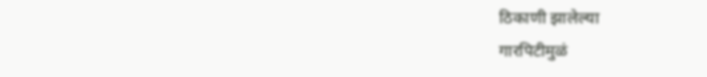ठिकाणी झालेल्या
गारपिटीमुळं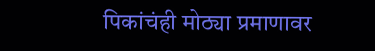पिकांचंही मोठ्या प्रमाणावर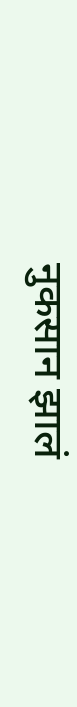नुकसान झालं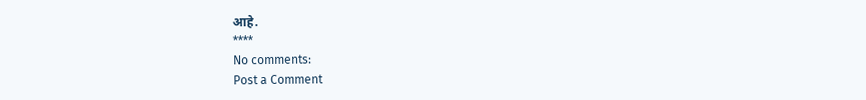आहे.
****
No comments:
Post a Comment